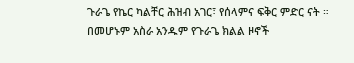ጉራጌ የኬር ካልቸር ሕዝብ አገር፣ የሰላምና ፍቅር ምድር ናት ። በመሆኑም አስራ አንዱም የጉራጌ ክልል ዞኖች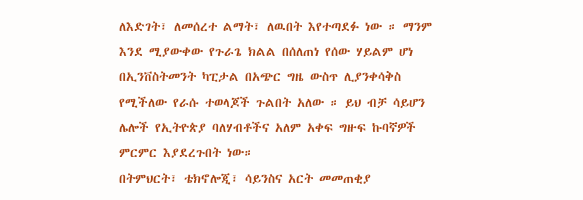ለእድገት፣ ለመሰረተ ልማት፣ ለዉበት እየተጣደፉ ነው ። ማንም እንደ ሚያውቀው የጉራጌ ክልል በሰለጠነ የሰው ሃይልም ሆነ በኢንቨስትመንት ካፒታል በአጭር ግዜ ውስጥ ሊያንቀሳቅስ የሚችለው የራሱ ተወላጆች ጉልበት አለው ። ይህ ብቻ ሳይሆን ሌሎች የኢትዮጵያ ባለሃብቶችና አለም አቀፍ ግዙፍ ኩባኛዎች ምርምር እያደረጉበት ነው።
በትምህርት፣ ቴክኖሎጂ፣ ሳይንስና አርት መመጠቂያ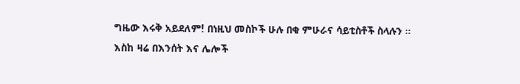ግዜው እሩቅ አይደለም! በነዚህ መስኮች ሁሉ በቂ ምሁራና ሳይቲስቶች ስላሉን ።
እስከ ዛሬ በእንሰት እና ሌሎች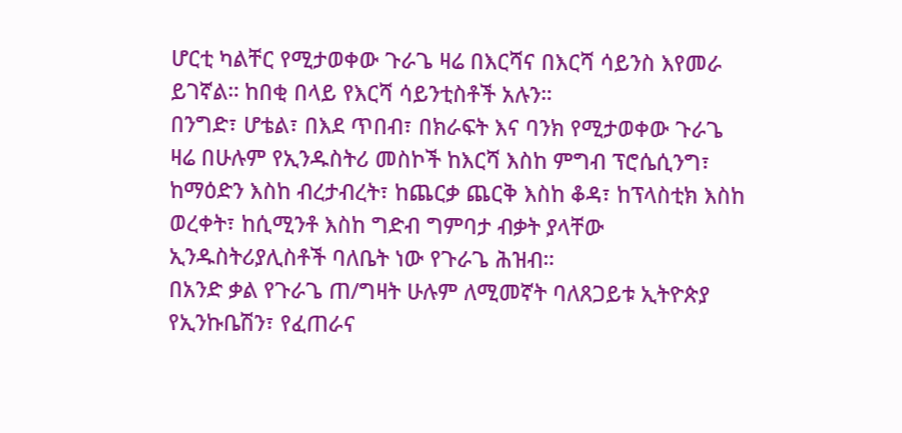ሆርቲ ካልቸር የሚታወቀው ጉራጌ ዛሬ በእርሻና በእርሻ ሳይንስ እየመራ ይገኛል። ከበቂ በላይ የእርሻ ሳይንቲስቶች አሉን።
በንግድ፣ ሆቴል፣ በእደ ጥበብ፣ በክራፍት እና ባንክ የሚታወቀው ጉራጌ ዛሬ በሁሉም የኢንዱስትሪ መስኮች ከእርሻ እስከ ምግብ ፕሮሴሲንግ፣ ከማዕድን እስከ ብረታብረት፣ ከጨርቃ ጨርቅ እስከ ቆዳ፣ ከፕላስቲክ እስከ ወረቀት፣ ከሲሚንቶ እስከ ግድብ ግምባታ ብቃት ያላቸው ኢንዱስትሪያሊስቶች ባለቤት ነው የጉራጌ ሕዝብ።
በአንድ ቃል የጉራጌ ጠ/ግዛት ሁሉም ለሚመኛት ባለጸጋይቱ ኢትዮጵያ የኢንኩቤሽን፣ የፈጠራና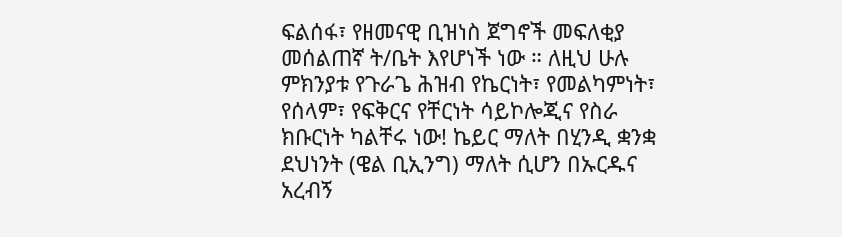ፍልሰፋ፣ የዘመናዊ ቢዝነስ ጀግኖች መፍለቂያ መሰልጠኛ ት/ቤት እየሆነች ነው ። ለዚህ ሁሉ ምክንያቱ የጉራጌ ሕዝብ የኬርነት፣ የመልካምነት፣ የሰላም፣ የፍቅርና የቸርነት ሳይኮሎጂና የስራ ክቡርነት ካልቸሩ ነው! ኬይር ማለት በሂንዲ ቋንቋ ደህነንት (ዌል ቢኢንግ) ማለት ሲሆን በኡርዱና አረብኝ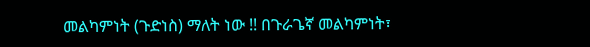መልካምነት (ጉድነስ) ማለት ነው !! በጉራጌኛ መልካምነት፣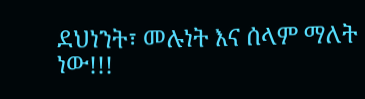ደህነንት፣ መሉነት እና ሰላም ማለት ነው!!!